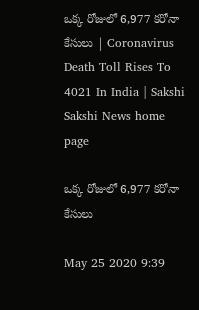ఒక్క రోజులో 6,977 కరోనా కేసులు | Coronavirus Death Toll Rises To 4021 In India | Sakshi
Sakshi News home page

ఒక్క రోజులో 6,977 కరోనా కేసులు

May 25 2020 9:39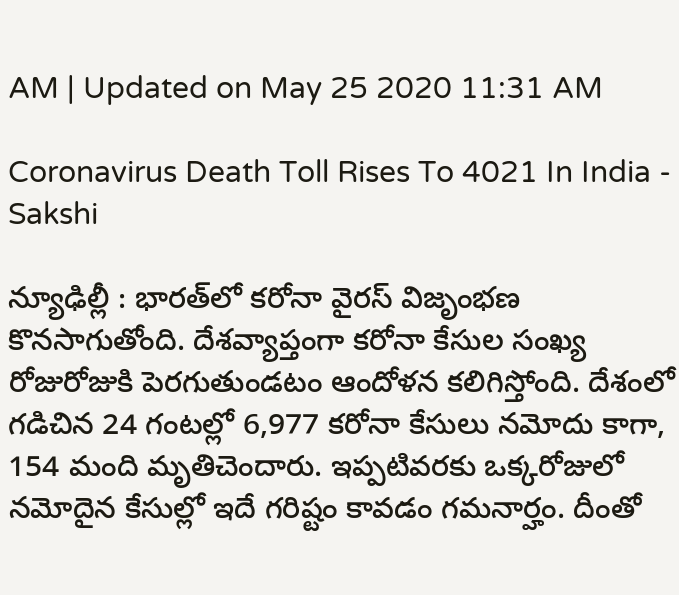AM | Updated on May 25 2020 11:31 AM

Coronavirus Death Toll Rises To 4021 In India - Sakshi

న్యూఢిల్లీ : భారత్‌లో కరోనా వైరస్‌ విజృంభణ కొనసాగుతోంది. దేశవ్యాప్తంగా కరోనా కేసుల సంఖ్య రోజురోజుకి పెరగుతుండటం ఆందోళన కలిగిస్తోంది. దేశంలో గడిచిన 24 గంటల్లో 6,977 కరోనా కేసులు నమోదు కాగా, 154 మంది మృతిచెందారు. ఇప్పటివరకు ఒక్కరోజులో నమోదైన కేసుల్లో ఇదే గరిష్టం కావడం గమనార్హం. దీంతో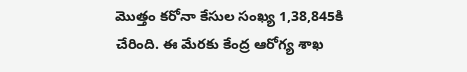మొత్తం కరోనా కేసుల సంఖ్య 1,38,845కి చేరింది. ఈ మేరకు కేంద్ర ఆరోగ్య శాఖ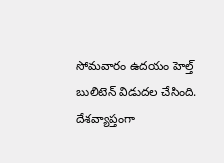సోమవారం ఉదయం హెల్త్‌ బులిటెన్‌ విడుదల చేసింది. దేశవ్యాప్తంగా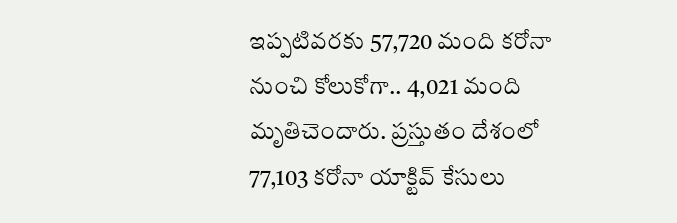ఇప్పటివరకు 57,720 మంది కరోనా నుంచి కోలుకోగా.. 4,021 మంది మృతిచెందారు. ప్రస్తుతం దేశంలో 77,103 కరోనా యాక్టివ్‌ కేసులు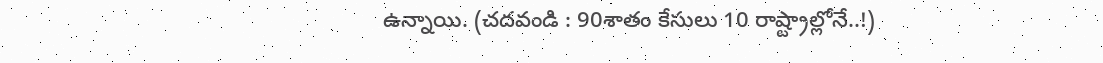ఉన్నాయి. (చదవండి : 90శాతం కేసులు 10 రాష్ట్రాల్లోనే..!)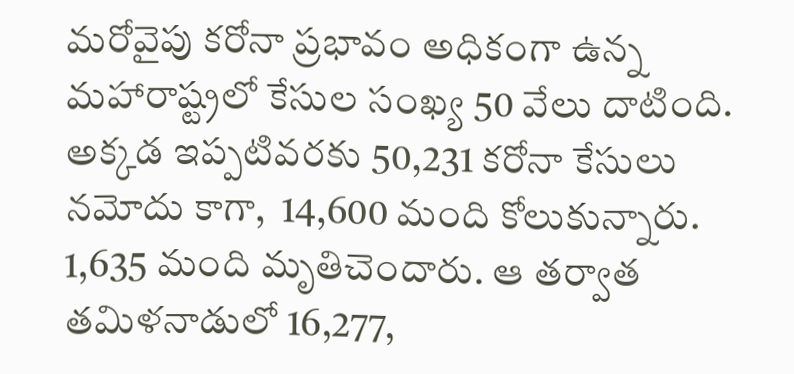మరోవైపు కరోనా ప్రభావం అధికంగా ఉన్న మహారాష్ట్రలో కేసుల సంఖ్య 50 వేలు దాటింది. అక్కడ ఇప్పటివరకు 50,231 కరోనా కేసులు నమోదు కాగా,  14,600 మంది కోలుకున్నారు. 1,635 మంది మృతిచెందారు. ఆ తర్వాత తమిళనాడులో 16,277,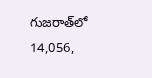గుజరాత్‌లో 14,056,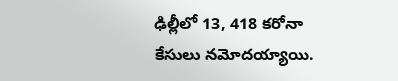ఢిల్లీలో 13, 418 కరోనా కేసులు నమోదయ్యాయి.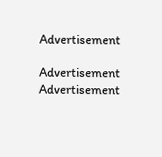Advertisement

Advertisement
Advertisement